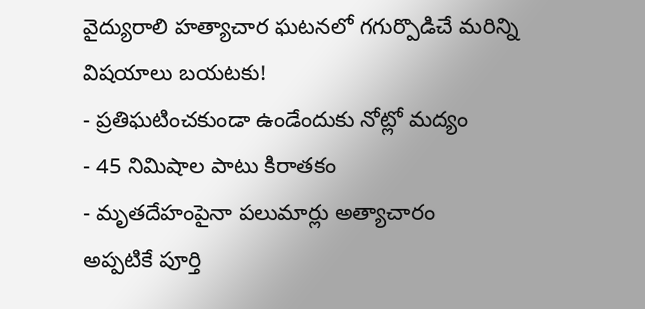వైద్యురాలి హత్యాచార ఘటనలో గగుర్పొడిచే మరిన్ని విషయాలు బయటకు!
- ప్రతిఘటించకుండా ఉండేందుకు నోట్లో మద్యం
- 45 నిమిషాల పాటు కిరాతకం
- మృతదేహంపైనా పలుమార్లు అత్యాచారం
అప్పటికే పూర్తి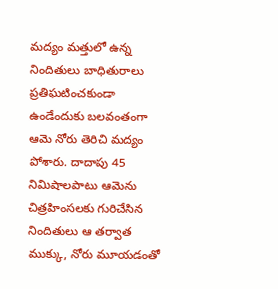మద్యం మత్తులో ఉన్న నిందితులు బాధితురాలు ప్రతిఘటించకుండా ఉండేందుకు బలవంతంగా ఆమె నోరు తెరిచి మద్యం పోశారు. దాదాపు 45 నిమిషాలపాటు ఆమెను చిత్రహింసలకు గురిచేసిన నిందితులు ఆ తర్వాత ముక్కు, నోరు మూయడంతో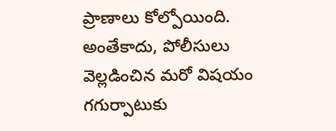ప్రాణాలు కోల్పోయింది.
అంతేకాదు, పోలీసులు వెల్లడించిన మరో విషయం గగుర్పాటుకు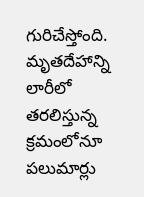గురిచేస్తోంది. మృతదేహాన్ని లారీలో తరలిస్తున్న క్రమంలోనూ పలుమార్లు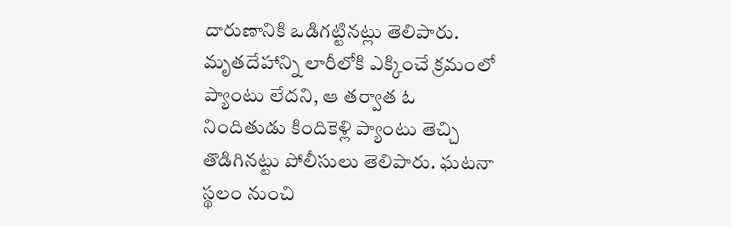దారుణానికి ఒడిగట్టినట్లు తెలిపారు. మృతదేహాన్ని లారీలోకి ఎక్కించే క్రమంలో ప్యాంటు లేదని, ఆ తర్వాత ఓ నిందితుడు కిందికెళ్లి ప్యాంటు తెచ్చి తొడిగినట్టు పోలీసులు తెలిపారు. ఘటనా స్థలం నుంచి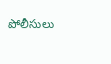పోలీసులు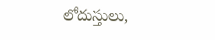లోదుస్తులు,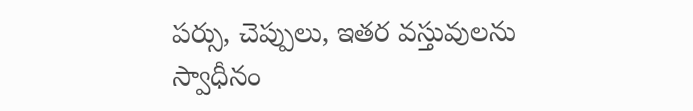పర్సు, చెప్పులు, ఇతర వస్తువులను స్వాధీనం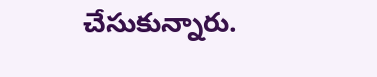చేసుకున్నారు.